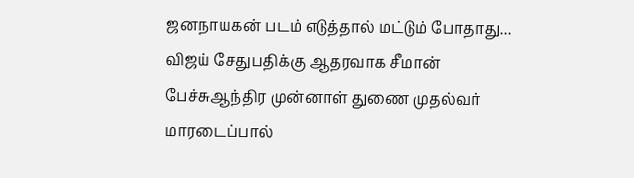ஜனநாயகன் படம் எடுத்தால் மட்டும் போதாது... விஜய் சேதுபதிக்கு ஆதரவாக சீமான் பேச்சுஆந்திர முன்னாள் துணை முதல்வர் மாரடைப்பால்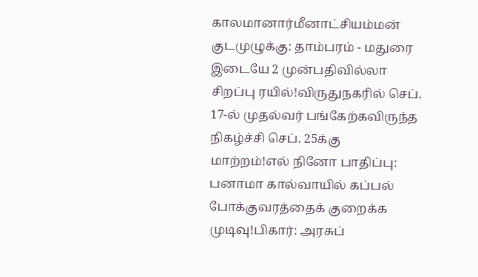காலமானார்மீனாட்சியம்மன் குடமுழுக்கு: தாம்பரம் - மதுரை இடையே 2 முன்பதிவில்லா சிறப்பு ரயில்!விருதுநகரில் செப். 17-ல் முதல்வர் பங்கேற்கவிருந்த நிகழ்ச்சி செப். 25க்கு மாற்றம்!எல் நினோ பாதிப்பு: பனாமா கால்வாயில் கப்பல் போக்குவரத்தைக் குறைக்க முடிவு!பிகார்: அரசுப்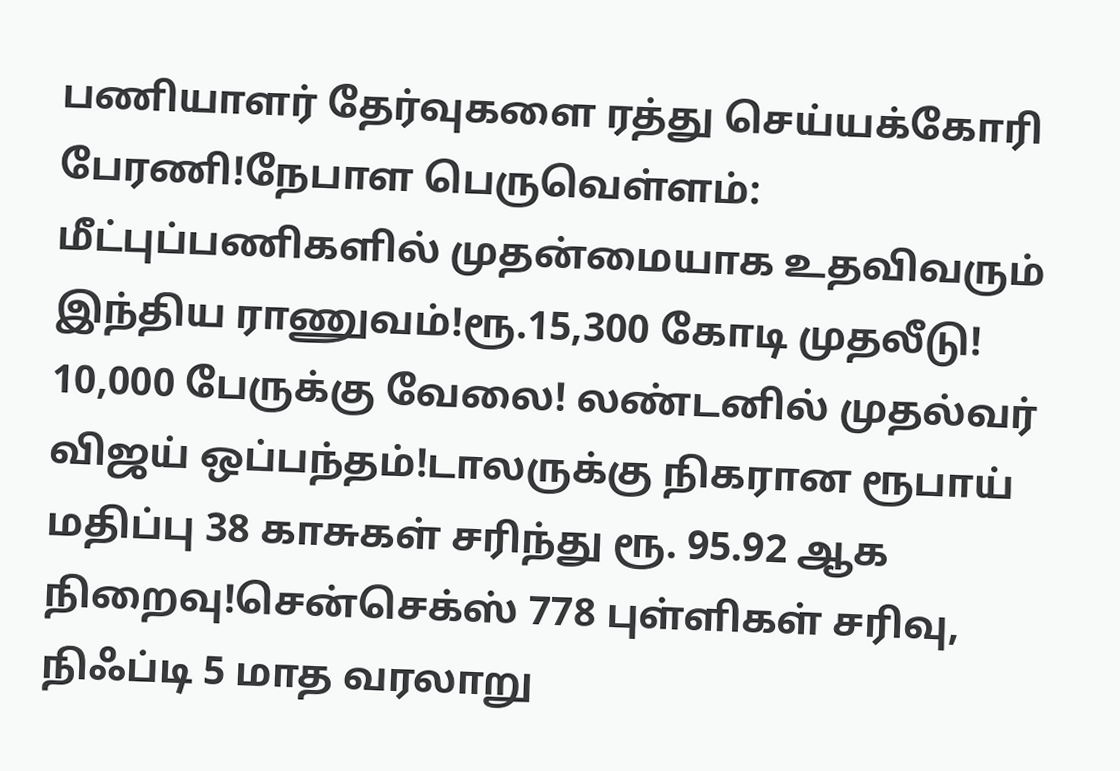பணியாளர் தேர்வுகளை ரத்து செய்யக்கோரி பேரணி!நேபாள பெருவெள்ளம்: மீட்புப்பணிகளில் முதன்மையாக உதவிவரும் இந்திய ராணுவம்!ரூ.15,300 கோடி முதலீடு! 10,000 பேருக்கு வேலை! லண்டனில் முதல்வர் விஜய் ஒப்பந்தம்!டாலருக்கு நிகரான ரூபாய் மதிப்பு 38 காசுகள் சரிந்து ரூ. 95.92 ஆக நிறைவு!சென்செக்ஸ் 778 புள்ளிகள் சரிவு, நிஃப்டி 5 மாத வரலாறு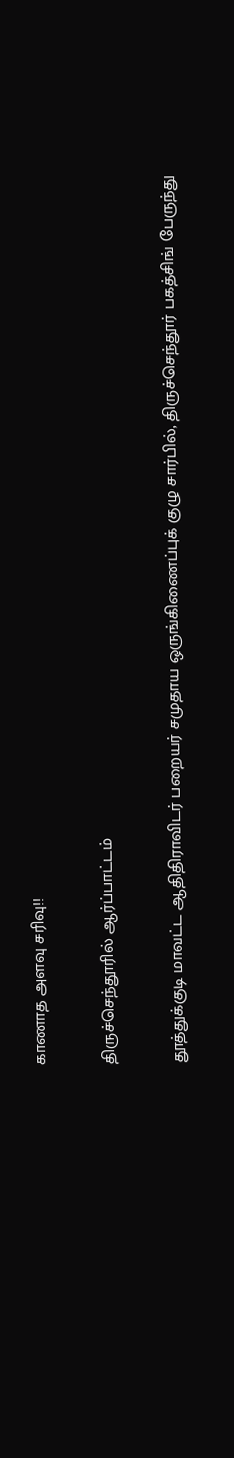காணாத அளவு சரிவு!!

திருச்செந்தூரில் ஆர்ப்பாட்டம்

தூத்துக்குடி மாவட்ட ஆதிதிராவிடர் பறையர் சமுதாய ஒருங்கிணைப்புக் குழு சார்பில், திருச்செந்தூர் பகத்சிங் பேருந்து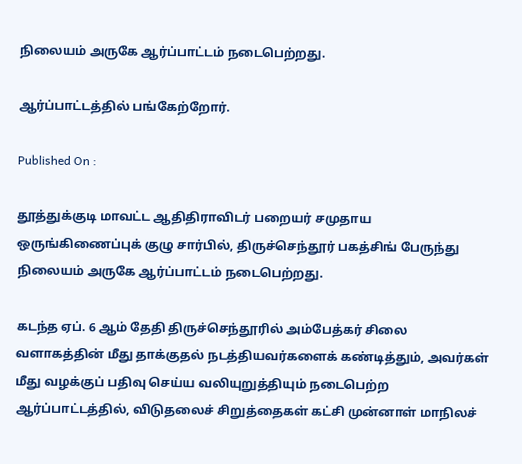நிலையம் அருகே ஆர்ப்பாட்டம் நடைபெற்றது.

ஆர்ப்பாட்டத்தில் பங்கேற்றோர்.

Published On :

தூத்துக்குடி மாவட்ட ஆதிதிராவிடர் பறையர் சமுதாய ஒருங்கிணைப்புக் குழு சார்பில், திருச்செந்தூர் பகத்சிங் பேருந்து நிலையம் அருகே ஆர்ப்பாட்டம் நடைபெற்றது.

கடந்த ஏப். 6 ஆம் தேதி திருச்செந்தூரில் அம்பேத்கர் சிலை வளாகத்தின் மீது தாக்குதல் நடத்தியவர்களைக் கண்டித்தும், அவர்கள் மீது வழக்குப் பதிவு செய்ய வலியுறுத்தியும் நடைபெற்ற ஆர்ப்பாட்டத்தில், விடுதலைச் சிறுத்தைகள் கட்சி முன்னாள் மாநிலச்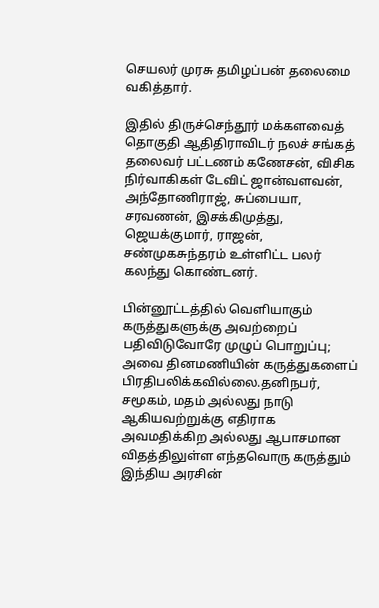செயலர் முரசு தமிழப்பன் தலைமை வகித்தார்.

இதில் திருச்செந்தூர் மக்களவைத் தொகுதி ஆதிதிராவிடர் நலச் சங்கத் தலைவர் பட்டணம் கணேசன், விசிக நிர்வாகிகள் டேவிட் ஜான்வளவன், அந்தோணிராஜ், சுப்பையா, சரவணன், இசக்கிமுத்து, ஜெயக்குமார், ராஜன், சண்முகசுந்தரம் உள்ளிட்ட பலர் கலந்து கொண்டனர்.

பின்னூட்டத்தில் வெளியாகும் கருத்துகளுக்கு அவற்றைப் பதிவிடுவோரே முழுப் பொறுப்பு; அவை தினமணியின் கருத்துகளைப் பிரதிபலிக்கவில்லை.தனிநபர், சமூகம், மதம் அல்லது நாடு ஆகியவற்றுக்கு எதிராக அவமதிக்கிற அல்லது ஆபாசமான விதத்திலுள்ள எந்தவொரு கருத்தும் இந்திய அரசின்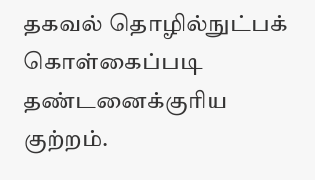தகவல் தொழில்நுட்பக் கொள்கைப்படி தண்டனைக்குரிய குற்றம்.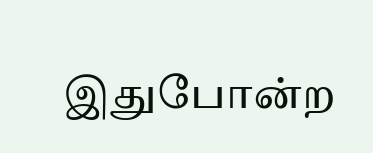இதுபோன்ற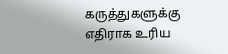கருத்துகளுக்கு எதிராக உரிய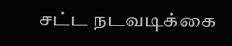சட்ட நடவடிக்கை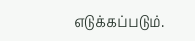எடுக்கப்படும்.